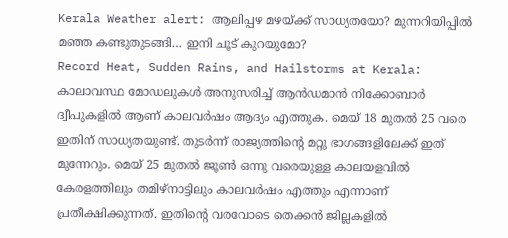Kerala Weather alert: ആലിപ്പഴ മഴയ്ക്ക് സാധ്യതയോ? മുന്നറിയിപ്പിൽ മഞ്ഞ കണ്ടുതുടങ്ങി… ഇനി ചൂട് കുറയുമോ?
Record Heat, Sudden Rains, and Hailstorms at Kerala: കാലാവസ്ഥ മോഡലുകൾ അനുസരിച്ച് ആൻഡമാൻ നിക്കോബാർ ദ്വീപുകളിൽ ആണ് കാലവർഷം ആദ്യം എത്തുക. മെയ് 18 മുതൽ 25 വരെ ഇതിന് സാധ്യതയുണ്ട്. തുടർന്ന് രാജ്യത്തിന്റെ മറ്റു ഭാഗങ്ങളിലേക്ക് ഇത് മുന്നേറും. മെയ് 25 മുതൽ ജൂൺ ഒന്നു വരെയുള്ള കാലയളവിൽ കേരളത്തിലും തമിഴ്നാട്ടിലും കാലവർഷം എത്തും എന്നാണ് പ്രതീക്ഷിക്കുന്നത്. ഇതിന്റെ വരവോടെ തെക്കൻ ജില്ലകളിൽ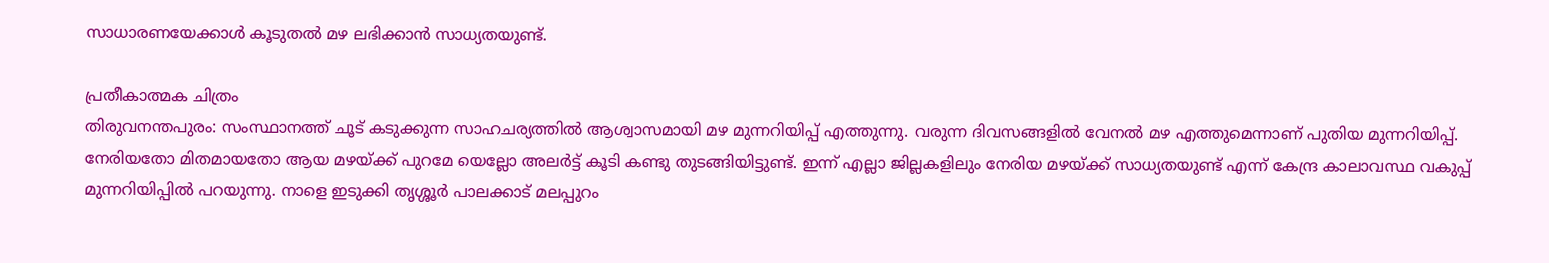സാധാരണയേക്കാൾ കൂടുതൽ മഴ ലഭിക്കാൻ സാധ്യതയുണ്ട്.

പ്രതീകാത്മക ചിത്രം
തിരുവനന്തപുരം: സംസ്ഥാനത്ത് ചൂട് കടുക്കുന്ന സാഹചര്യത്തിൽ ആശ്വാസമായി മഴ മുന്നറിയിപ്പ് എത്തുന്നു. വരുന്ന ദിവസങ്ങളിൽ വേനൽ മഴ എത്തുമെന്നാണ് പുതിയ മുന്നറിയിപ്പ്. നേരിയതോ മിതമായതോ ആയ മഴയ്ക്ക് പുറമേ യെല്ലോ അലർട്ട് കൂടി കണ്ടു തുടങ്ങിയിട്ടുണ്ട്. ഇന്ന് എല്ലാ ജില്ലകളിലും നേരിയ മഴയ്ക്ക് സാധ്യതയുണ്ട് എന്ന് കേന്ദ്ര കാലാവസ്ഥ വകുപ്പ് മുന്നറിയിപ്പിൽ പറയുന്നു. നാളെ ഇടുക്കി തൃശ്ശൂർ പാലക്കാട് മലപ്പുറം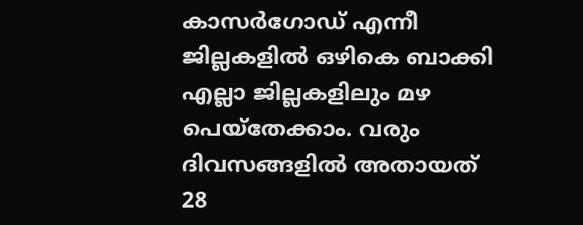കാസർഗോഡ് എന്നീ ജില്ലകളിൽ ഒഴികെ ബാക്കി എല്ലാ ജില്ലകളിലും മഴ പെയ്തേക്കാം. വരും ദിവസങ്ങളിൽ അതായത് 28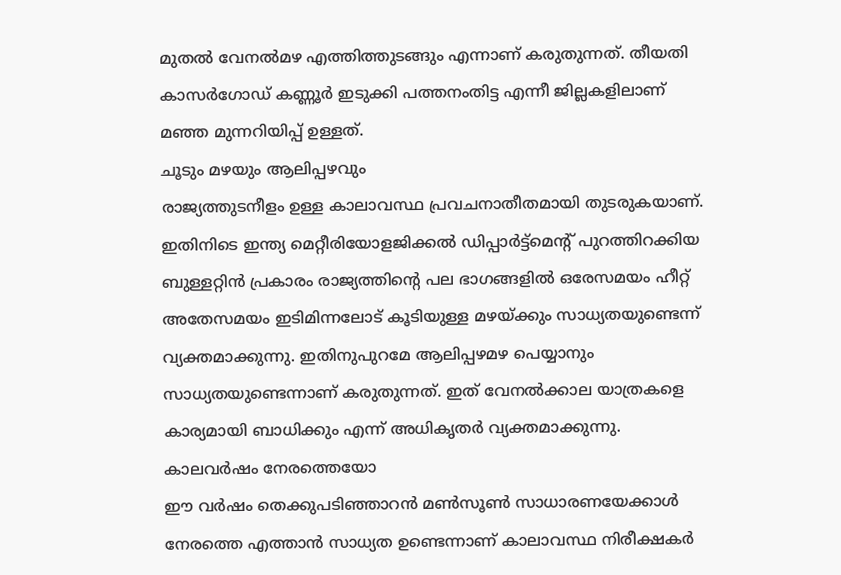മുതൽ വേനൽമഴ എത്തിത്തുടങ്ങും എന്നാണ് കരുതുന്നത്. തീയതി കാസർഗോഡ് കണ്ണൂർ ഇടുക്കി പത്തനംതിട്ട എന്നീ ജില്ലകളിലാണ് മഞ്ഞ മുന്നറിയിപ്പ് ഉള്ളത്.
ചൂടും മഴയും ആലിപ്പഴവും
രാജ്യത്തുടനീളം ഉള്ള കാലാവസ്ഥ പ്രവചനാതീതമായി തുടരുകയാണ്. ഇതിനിടെ ഇന്ത്യ മെറ്റീരിയോളജിക്കൽ ഡിപ്പാർട്ട്മെന്റ് പുറത്തിറക്കിയ ബുള്ളറ്റിൻ പ്രകാരം രാജ്യത്തിന്റെ പല ഭാഗങ്ങളിൽ ഒരേസമയം ഹീറ്റ് അതേസമയം ഇടിമിന്നലോട് കൂടിയുള്ള മഴയ്ക്കും സാധ്യതയുണ്ടെന്ന് വ്യക്തമാക്കുന്നു. ഇതിനുപുറമേ ആലിപ്പഴമഴ പെയ്യാനും സാധ്യതയുണ്ടെന്നാണ് കരുതുന്നത്. ഇത് വേനൽക്കാല യാത്രകളെ കാര്യമായി ബാധിക്കും എന്ന് അധികൃതർ വ്യക്തമാക്കുന്നു.
കാലവർഷം നേരത്തെയോ
ഈ വർഷം തെക്കുപടിഞ്ഞാറൻ മൺസൂൺ സാധാരണയേക്കാൾ നേരത്തെ എത്താൻ സാധ്യത ഉണ്ടെന്നാണ് കാലാവസ്ഥ നിരീക്ഷകർ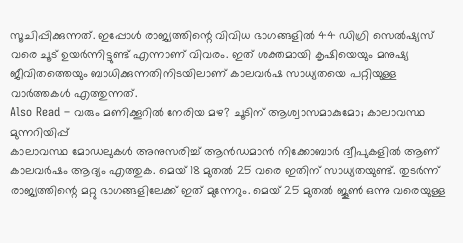സൂചിപ്പിക്കുന്നത്. ഇപ്പോൾ രാജ്യത്തിന്റെ വിവിധ ഭാഗങ്ങളിൽ 44 ഡിഗ്രി സെൽഷ്യസ് വരെ ചൂട് ഉയർന്നിട്ടുണ്ട് എന്നാണ് വിവരം. ഇത് ശക്തമായി കൃഷിയെയും മനുഷ്യ ജീവിതത്തെയും ബാധിക്കുന്നതിനിടയിലാണ് കാലവർഷ സാധ്യതയെ പറ്റിയുള്ള വാർത്തകൾ എത്തുന്നത്.
Also Read – വരും മണിക്കൂറിൽ നേരിയ മഴ? ചൂടിന് ആശ്വാസമാകുമോ; കാലാവസ്ഥ മുന്നറിയിപ്പ്
കാലാവസ്ഥ മോഡലുകൾ അനുസരിച്ച് ആൻഡമാൻ നിക്കോബാർ ദ്വീപുകളിൽ ആണ് കാലവർഷം ആദ്യം എത്തുക. മെയ് 18 മുതൽ 25 വരെ ഇതിന് സാധ്യതയുണ്ട്. തുടർന്ന് രാജ്യത്തിന്റെ മറ്റു ഭാഗങ്ങളിലേക്ക് ഇത് മുന്നേറും. മെയ് 25 മുതൽ ജൂൺ ഒന്നു വരെയുള്ള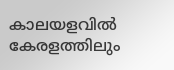കാലയളവിൽ കേരളത്തിലും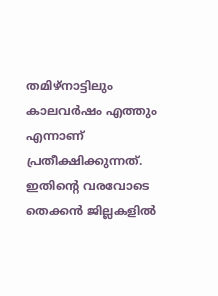തമിഴ്നാട്ടിലും കാലവർഷം എത്തും എന്നാണ് പ്രതീക്ഷിക്കുന്നത്. ഇതിന്റെ വരവോടെ തെക്കൻ ജില്ലകളിൽ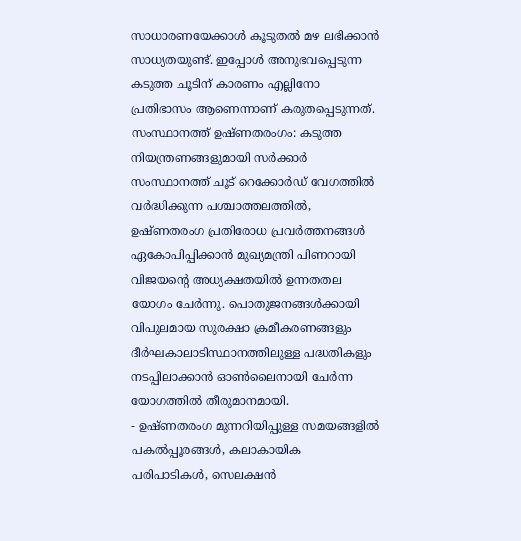സാധാരണയേക്കാൾ കൂടുതൽ മഴ ലഭിക്കാൻ സാധ്യതയുണ്ട്. ഇപ്പോൾ അനുഭവപ്പെടുന്ന കടുത്ത ചൂടിന് കാരണം എല്ലിനോ പ്രതിഭാസം ആണെന്നാണ് കരുതപ്പെടുന്നത്.
സംസ്ഥാനത്ത് ഉഷ്ണതരംഗം: കടുത്ത നിയന്ത്രണങ്ങളുമായി സർക്കാർ
സംസ്ഥാനത്ത് ചൂട് റെക്കോർഡ് വേഗത്തിൽ വർദ്ധിക്കുന്ന പശ്ചാത്തലത്തിൽ, ഉഷ്ണതരംഗ പ്രതിരോധ പ്രവർത്തനങ്ങൾ ഏകോപിപ്പിക്കാൻ മുഖ്യമന്ത്രി പിണറായി വിജയന്റെ അധ്യക്ഷതയിൽ ഉന്നതതല യോഗം ചേർന്നു. പൊതുജനങ്ങൾക്കായി വിപുലമായ സുരക്ഷാ ക്രമീകരണങ്ങളും ദീർഘകാലാടിസ്ഥാനത്തിലുള്ള പദ്ധതികളും നടപ്പിലാക്കാൻ ഓൺലൈനായി ചേർന്ന യോഗത്തിൽ തീരുമാനമായി.
- ഉഷ്ണതരംഗ മുന്നറിയിപ്പുള്ള സമയങ്ങളിൽ പകൽപ്പൂരങ്ങൾ, കലാകായിക പരിപാടികൾ, സെലക്ഷൻ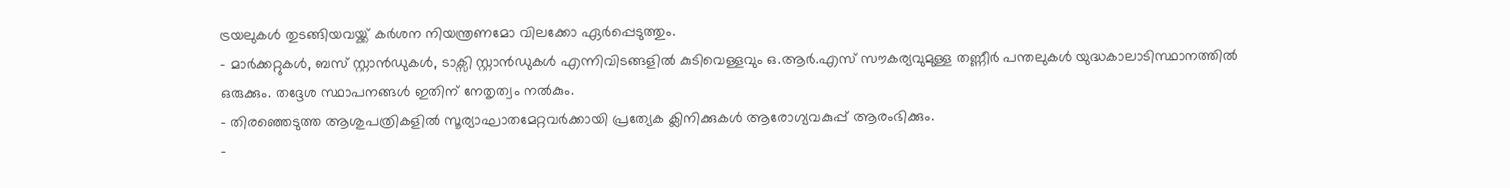ട്രയലുകൾ തുടങ്ങിയവയ്ക്ക് കർശന നിയന്ത്രണമോ വിലക്കോ ഏർപ്പെടുത്തും.
- മാർക്കറ്റുകൾ, ബസ് സ്റ്റാൻഡുകൾ, ടാക്സി സ്റ്റാൻഡുകൾ എന്നിവിടങ്ങളിൽ കുടിവെള്ളവും ഒ.ആർ.എസ് സൗകര്യവുമുള്ള തണ്ണീർ പന്തലുകൾ യുദ്ധകാലാടിസ്ഥാനത്തിൽ ഒരുക്കും. തദ്ദേശ സ്ഥാപനങ്ങൾ ഇതിന് നേതൃത്വം നൽകും.
- തിരഞ്ഞെടുത്ത ആശുപത്രികളിൽ സൂര്യാഘാതമേറ്റവർക്കായി പ്രത്യേക ക്ലിനിക്കുകൾ ആരോഗ്യവകുപ്പ് ആരംഭിക്കും.
-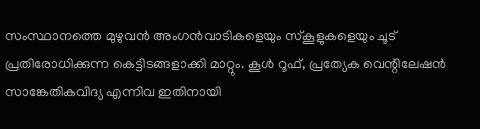സംസ്ഥാനത്തെ മുഴുവൻ അംഗൻവാടികളെയും സ്കൂളുകളെയും ചൂട് പ്രതിരോധിക്കുന്ന കെട്ടിടങ്ങളാക്കി മാറ്റും. കൂൾ റൂഫ്, പ്രത്യേക വെന്റിലേഷൻ സാങ്കേതികവിദ്യ എന്നിവ ഇതിനായി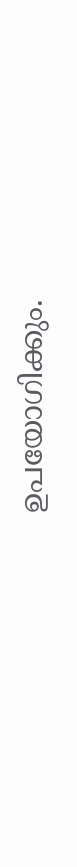ഉപയോഗിക്കും.